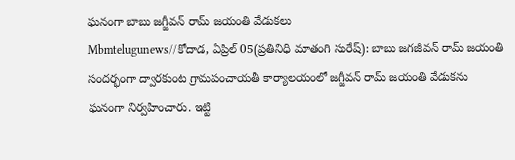ఘనంగా బాబు జగ్జీవన్ రామ్ జయంతి వేడుకలు
Mbmtelugunews//కోదాడ, ఏప్రిల్ 05(ప్రతినిధి మాతంగి సురేష్): బాబు జగజీవన్ రామ్ జయంతి సందర్భంగా ద్వారకుంట గ్రామపంచాయతీ కార్యాలయంలో జగ్జీవన్ రామ్ జయంతి వేడుకను ఘనంగా నిర్వహించారు. ఇట్టి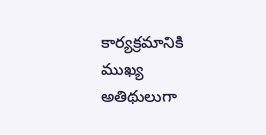కార్యక్రమానికి ముఖ్య అతిథులుగా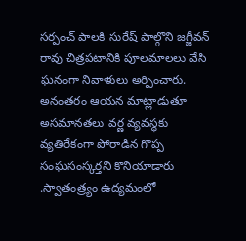సర్పంచ్ పాలకి సురేష్ పాల్గొని జగ్జీవన్ రావు చిత్రపటానికి పూలమాలలు వేసి ఘనంగా నివాళులు అర్పించారు. అనంతరం ఆయన మాట్లాడుతూ అసమానతలు వర్ణ వ్యవస్థకు వ్యతిరేకంగా పోరాడిన గొప్ప సంఘసంస్కర్తని కొనియాడారు .స్వాతంత్ర్యం ఉద్యమంలో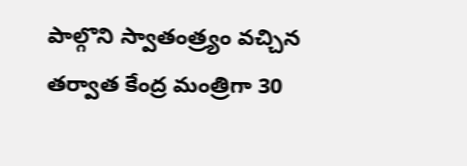పాల్గొని స్వాతంత్ర్యం వచ్చిన తర్వాత కేంద్ర మంత్రిగా 30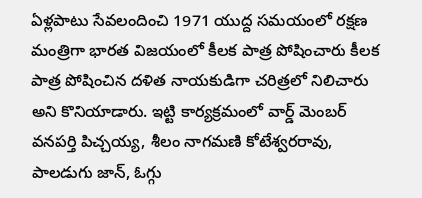ఏళ్లపాటు సేవలందించి 1971 యుద్ద సమయంలో రక్షణ మంత్రిగా భారత విజయంలో కీలక పాత్ర పోషించారు కీలక పాత్ర పోషించిన దళిత నాయకుడిగా చరిత్రలో నిలిచారు అని కొనియాడారు. ఇట్టి కార్యక్రమంలో వార్డ్ మెంబర్ వనపర్తి పిచ్చయ్య, శీలం నాగమణి కోటేశ్వరరావు, పాలడుగు జాన్, ఓగ్గు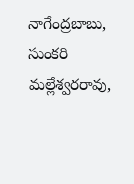నాగేంద్రబాబు, సుంకరి మల్లేశ్వరరావు,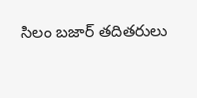సిలం బజార్ తదితరులు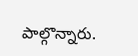పాల్గొన్నారు.